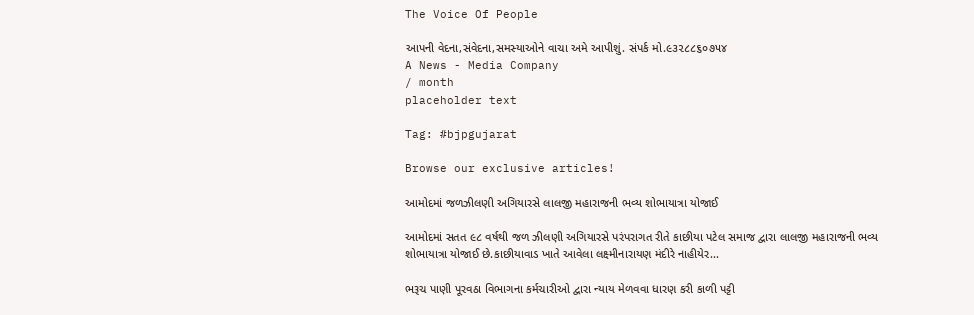The Voice Of People

આપની વેદના,સંવેદના,સમસ્યાઓને વાચા અમે આપીશું. સંપર્ક મો.૯૩૨૮૮૬૦૭૫૪
A News - Media Company
/ month
placeholder text

Tag: #bjpgujarat

Browse our exclusive articles!

આમોદમાં જળઝીલણી અગિયારસે લાલજી મહારાજની ભવ્ય શોભાયાત્રા યોજાઈ

આમોદમાં સતત ૯૮ વર્ષથી જળ ઝીલણી અગિયારસે પરંપરાગત રીતે કાછીયા પટેલ સમાજ દ્વારા લાલજી મહારાજની ભવ્ય શોભાયાત્રા યોજાઈ છે.કાછીયાવાડ ખાતે આવેલા લક્ષ્મીનારાયણ મંદીરે નાહીયેર...

ભરૂચ પાણી પૂરવઠા વિભાગના કર્મચારીઓ દ્વારા ન્યાય મેળવવા ધારણ કરી કાળી પટ્ટી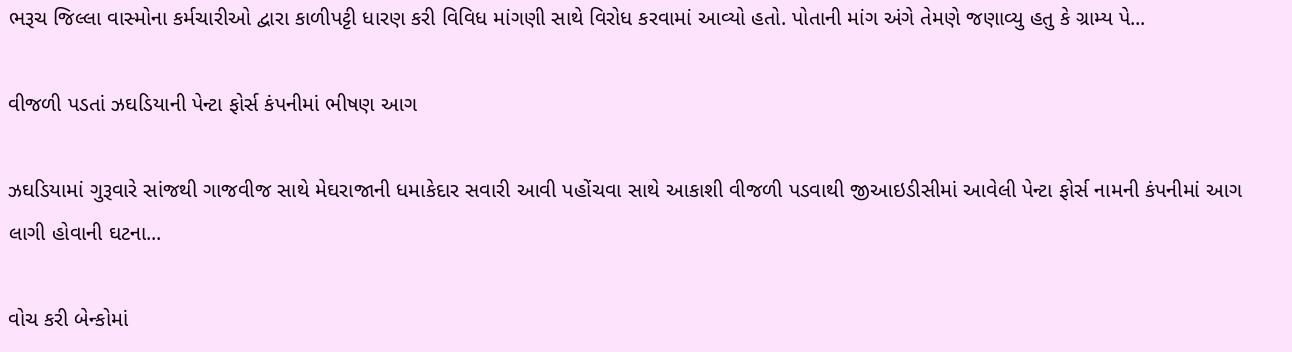ભરૂચ જિલ્લા વાસ્મોના કર્મચારીઓ દ્વારા કાળીપટ્ટી ધારણ કરી વિવિધ માંગણી સાથે વિરોધ કરવામાં આવ્યો હતો. પોતાની માંગ અંગે તેમણે જણાવ્યુ હતુ કે ગ્રામ્ય પે...

વીજળી પડતાં ઝઘડિયાની પેન્ટા ફોર્સ કંપનીમાં ભીષણ આગ

ઝઘડિયામાં ગુરૂવારે સાંજથી ગાજવીજ સાથે મેઘરાજાની ધમાકેદાર સવારી આવી પહોંચવા સાથે આકાશી વીજળી પડવાથી જીઆઇડીસીમાં આવેલી પેન્ટા ફોર્સ નામની કંપનીમાં આગ લાગી હોવાની ઘટના...

વોચ કરી બેન્કોમાં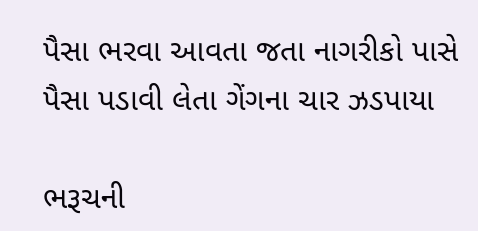પૈસા ભરવા આવતા જતા નાગરીકો પાસે પૈસા પડાવી લેતા ગેંગના ચાર ઝડપાયા

ભરૂચની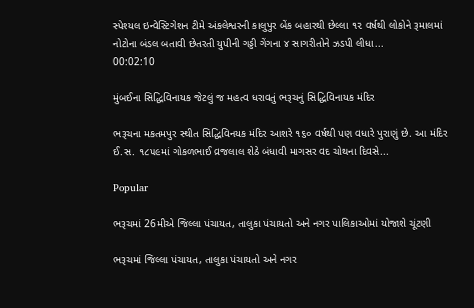સ્પેશ્યલ ઇન્વેસ્ટિગેશન ટીમે અંકલેશ્વરની કાલુપુર બેંક બહારથી છેલ્લા ૧૨ વર્ષથી લોકોને રૂમાલમાં નોટોના બંડલ બતાવી છેતરતી યુપીની ગડ્ડી ગેંગના ૪ સાગરીતોને ઝડપી લીધા...
00:02:10

મુંબઈના સિદ્ધિવિનાયક જેટલું જ મહત્વ ધરાવતું ભરૂચનું સિદ્ધિવિનાયક મંદિર

ભરૂચના મકતમપુર સ્થીત સિદ્ધિવિનયક મંદિર આશરે ૧૬૦ વર્ષથી પણ વધારે પુરાણું છે. આ મંદિર ઈ.સ. ૧૮૫૯માં ગોકળભાઈ વ્રજલાલ શેઠે બંધાવી માગસર વદ ચોથના દિવસે...

Popular

ભરૂચમાં 26મીએ જિલ્લા પંચાયત, તાલુકા પંચાયતો અને નગર પાલિકાઓમાં યોજાશે ચૂંટણી

ભરૂચમાં જિલ્લા પંચાયત, તાલુકા પંચાયતો અને નગર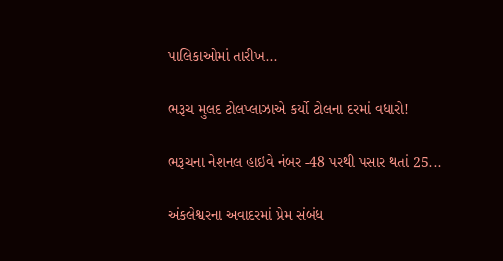પાલિકાઓમાં તારીખ...

ભરૂચ મુલદ ટોલપ્લાઝાએ કર્યો ટોલના દરમાં વધારો!

ભરૂચના નેશનલ હાઇવે નંબર -48 પરથી પસાર થતાં 25...

અંકલેશ્વરના અવાદરમાં પ્રેમ સંબંધ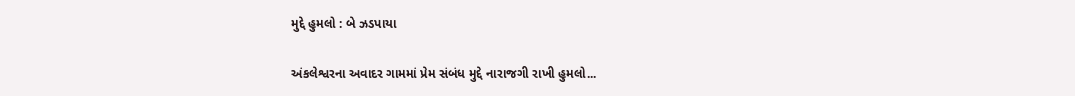મુદ્દે હુમલો : બે ઝડપાયા

અંકલેશ્વરના અવાદર ગામમાં પ્રેમ સંબંધ મુદ્દે નારાજગી રાખી હુમલો...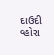દાઉદી વ્હોરા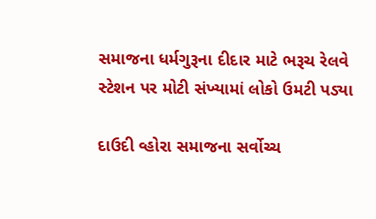સમાજના ધર્મગુરૂના દીદાર માટે ભરૂચ રેલવે સ્ટેશન પર મોટી સંખ્યામાં લોકો ઉમટી પડ્યા

દાઉદી વ્હોરા સમાજના સર્વોચ્ચ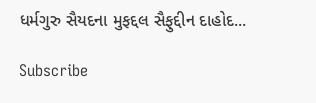ધર્મગુરુ સૈયદના મુફદ્દલ સૈફુદ્દીન દાહોદ...

Subscribe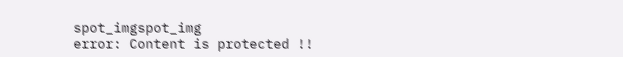spot_imgspot_img
error: Content is protected !!